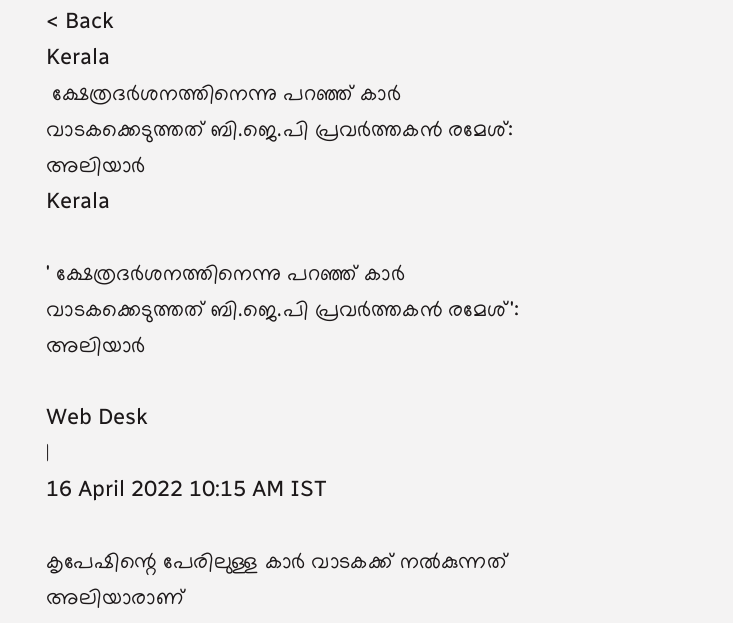< Back
Kerala
 ക്ഷേത്രദർശനത്തിനെന്നു പറഞ്ഞ്‌ കാർ വാടകക്കെടുത്തത് ബി.ജെ.പി പ്രവർത്തകൻ രമേശ്: അലിയാർ
Kerala

' ക്ഷേത്രദർശനത്തിനെന്നു പറഞ്ഞ്‌ കാർ വാടകക്കെടുത്തത് ബി.ജെ.പി പ്രവർത്തകൻ രമേശ്': അലിയാർ

Web Desk
|
16 April 2022 10:15 AM IST

കൃപേഷിന്റെ പേരിലുള്ള കാർ വാടകക്ക് നൽകുന്നത് അലിയാരാണ്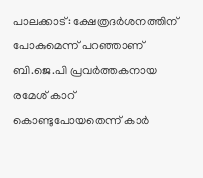പാലക്കാട്: ക്ഷേത്രദർശനത്തിന് പോകുമെന്ന് പറഞ്ഞാണ് ബി.ജെ.പി പ്രവർത്തകനായ രമേശ് കാറ് കൊണ്ടുപോയതെന്ന് കാർ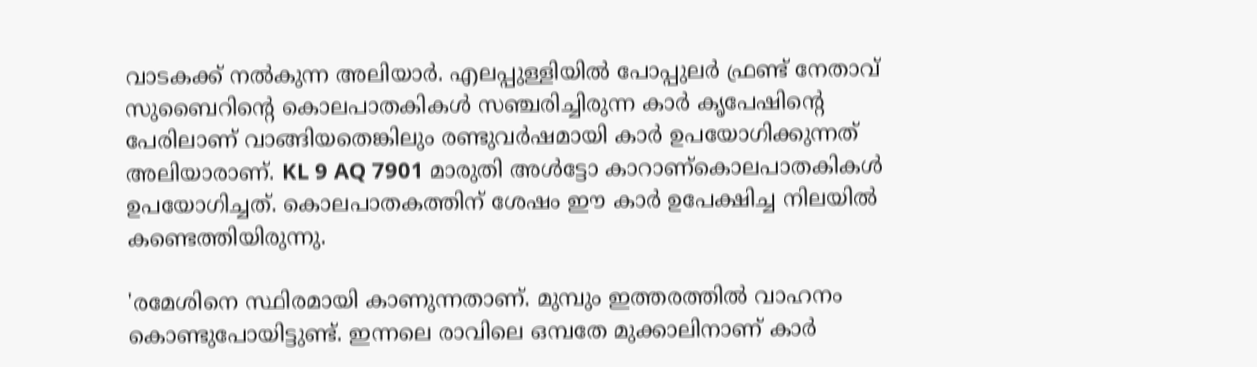വാടകക്ക് നല്‍കുന്ന അലിയാർ. എലപ്പുള്ളിയിൽ പോപ്പുലർ ഫ്രണ്ട് നേതാവ് സുബൈറിന്റെ കൊലപാതകികൾ സഞ്ചരിച്ചിരുന്ന കാർ കൃപേഷിന്റെ പേരിലാണ് വാങ്ങിയതെങ്കിലും രണ്ടുവർഷമായി കാർ ഉപയോഗിക്കുന്നത് അലിയാരാണ്. KL 9 AQ 7901 മാരുതി അൾട്ടോ കാറാണ്കൊലപാതകികള്‍ ഉപയോഗിച്ചത്. കൊലപാതകത്തിന് ശേഷം ഈ കാര്‍ ഉപേക്ഷിച്ച നിലയില്‍ കണ്ടെത്തിയിരുന്നു.

'രമേശിനെ സ്ഥിരമായി കാണുന്നതാണ്. മുമ്പും ഇത്തരത്തിൽ വാഹനം കൊണ്ടുപോയിട്ടുണ്ട്. ഇന്നലെ രാവിലെ ഒമ്പതേ മുക്കാലിനാണ് കാർ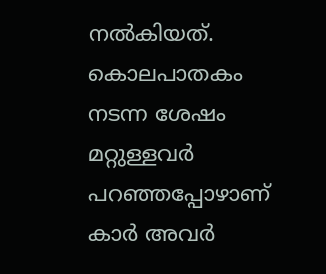നൽകിയത്. കൊലപാതകം നടന്ന ശേഷം മറ്റുള്ളവർ പറഞ്ഞപ്പോഴാണ് കാർ അവർ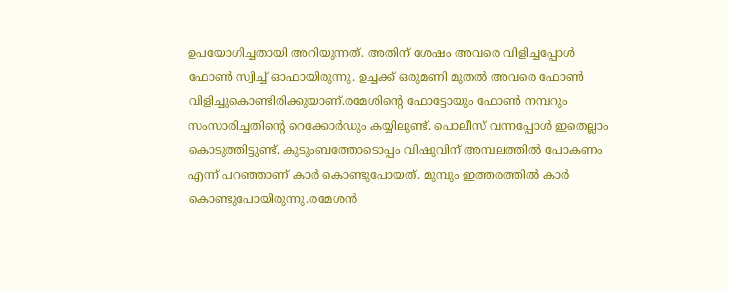ഉപയോഗിച്ചതായി അറിയുന്നത്. അതിന് ശേഷം അവരെ വിളിച്ചപ്പോൾ ഫോൺ സ്വിച്ച് ഓഫായിരുന്നു. ഉച്ചക്ക് ഒരുമണി മുതൽ അവരെ ഫോൺ വിളിച്ചുകൊണ്ടിരിക്കുയാണ്.രമേശിന്റെ ഫോട്ടോയും ഫോൺ നമ്പറും സംസാരിച്ചതിന്റെ റെക്കോർഡും കയ്യിലുണ്ട്. പൊലീസ് വന്നപ്പോൾ ഇതെല്ലാം കൊടുത്തിട്ടുണ്ട്. കുടുംബത്തോടൊപ്പം വിഷുവിന് അമ്പലത്തിൽ പോകണം എന്ന് പറഞ്ഞാണ് കാർ കൊണ്ടുപോയത്. മുമ്പും ഇത്തരത്തിൽ കാർ കൊണ്ടുപോയിരുന്നു.രമേശൻ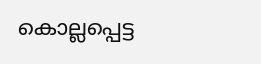കൊല്ലപ്പെട്ട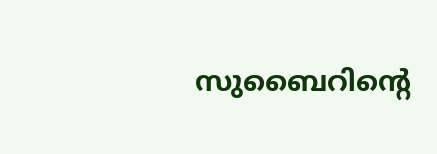സുബൈറിന്റെ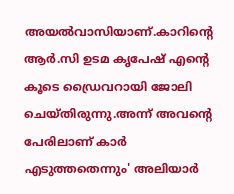അയൽവാസിയാണ്.കാറിന്‍റെ ആര്‍.സി ഉടമ കൃപേഷ് എന്റെ കൂടെ ഡ്രൈവറായി ജോലി ചെയ്തിരുന്നു.അന്ന് അവന്റെ പേരിലാണ് കാർ എടുത്തതെന്നും' അലിയാർ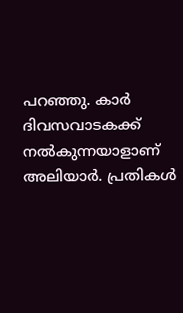പറഞ്ഞു. കാർ ദിവസവാടകക്ക് നൽകുന്നയാളാണ് അലിയാർ. പ്രതികൾ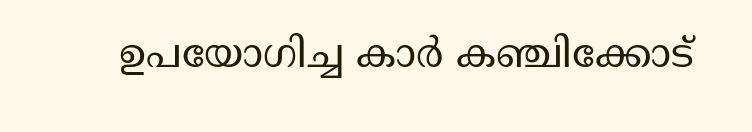ഉപയോഗിച്ച കാർ കഞ്ചിക്കോട്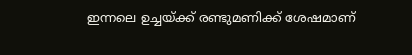ഇന്നലെ ഉച്ചയ്ക്ക് രണ്ടുമണിക്ക് ശേഷമാണ്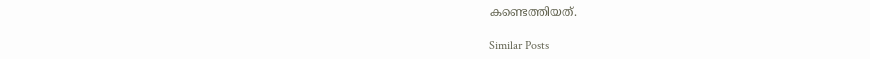കണ്ടെത്തിയത്.

Similar Posts